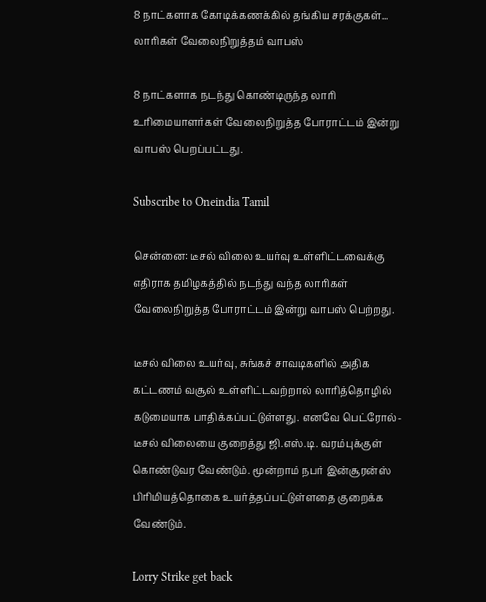8 நாட்களாக கோடிக்கணக்கில் தங்கிய சரக்குகள்... லாரிகள் வேலைநிறுத்தம் வாபஸ்

8 நாட்களாக நடந்து கொண்டிருந்த லாரி உரிமையாளர்கள் வேலைநிறுத்த போராட்டம் இன்று வாபஸ் பெறப்பட்டது.

Subscribe to Oneindia Tamil

சென்னை: டீசல் விலை உயர்வு உள்ளிட்டவைக்கு எதிராக தமிழகத்தில் நடந்து வந்த லாரிகள் வேலைநிறுத்த போராட்டம் இன்று வாபஸ் பெற்றது.

டீசல் விலை உயர்வு, சுங்கச் சாவடிகளில் அதிக கட்டணம் வசூல் உள்ளிட்டவற்றால் லாரித்தொழில் கடுமையாக பாதிக்கப்பட்டுள்ளது. எனவே பெட்ரோல்- டீசல் விலையை குறைத்து ஜி.எஸ்.டி. வரம்புக்குள் கொண்டுவர வேண்டும். மூன்றாம் நபர் இன்சூரன்ஸ் பிரிமியத்தொகை உயர்த்தப்பட்டுள்ளதை குறைக்க வேண்டும்.

Lorry Strike get back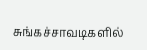சுங்கச்சாவடிகளில்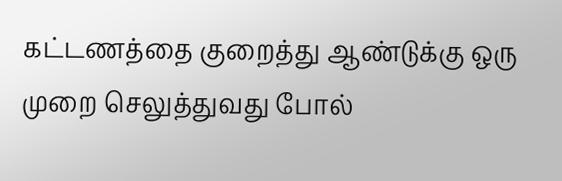கட்டணத்தை குறைத்து ஆண்டுக்கு ஒரு முறை செலுத்துவது போல்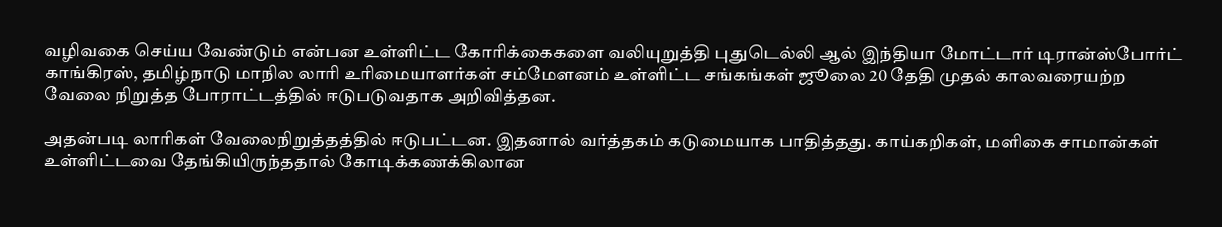வழிவகை செய்ய வேண்டும் என்பன உள்ளிட்ட கோரிக்கைகளை வலியுறுத்தி புதுடெல்லி ஆல் இந்தியா மோட்டார் டிரான்ஸ்போர்ட் காங்கிரஸ், தமிழ்நாடு மாநில லாரி உரிமையாளர்கள் சம்மேளனம் உள்ளிட்ட சங்கங்கள் ஜூலை 20 தேதி முதல் காலவரையற்ற வேலை நிறுத்த போராட்டத்தில் ஈடுபடுவதாக அறிவித்தன.

அதன்படி லாரிகள் வேலைநிறுத்தத்தில் ஈடுபட்டன. இதனால் வர்த்தகம் கடுமையாக பாதித்தது. காய்கறிகள், மளிகை சாமான்கள் உள்ளிட்டவை தேங்கியிருந்ததால் கோடிக்கணக்கிலான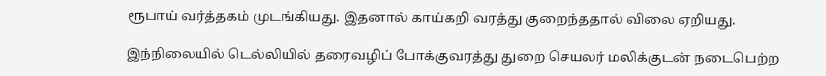ரூபாய் வர்த்தகம் முடங்கியது. இதனால் காய்கறி வரத்து குறைந்ததால் விலை ஏறியது.

இந்நிலையில் டெல்லியில் தரைவழிப் போக்குவரத்து துறை செயலர் மலிக்குடன் நடைபெற்ற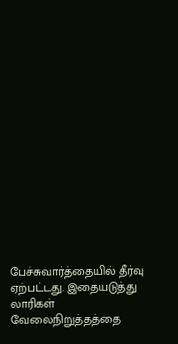பேச்சுவார்த்தையில் தீர்வு ஏற்பட்டது. இதையடுத்து லாரிகள் வேலைநிறுத்தத்தை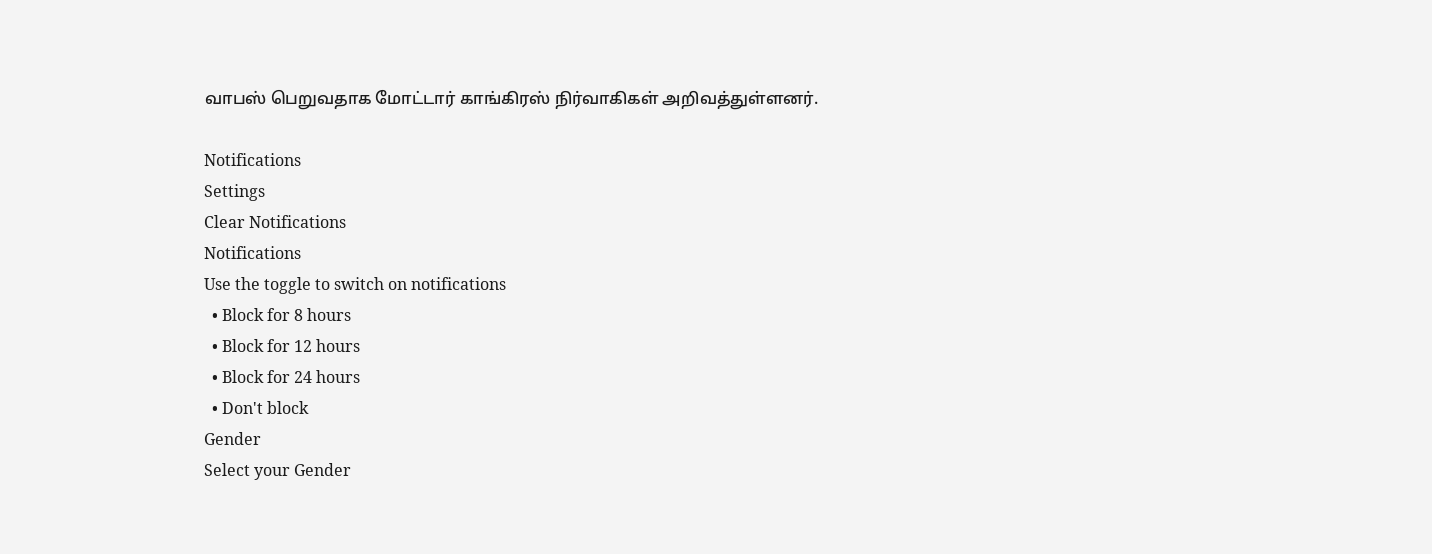வாபஸ் பெறுவதாக மோட்டார் காங்கிரஸ் நிர்வாகிகள் அறிவத்துள்ளனர்.

Notifications
Settings
Clear Notifications
Notifications
Use the toggle to switch on notifications
  • Block for 8 hours
  • Block for 12 hours
  • Block for 24 hours
  • Don't block
Gender
Select your Gender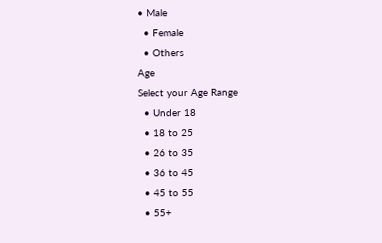• Male
  • Female
  • Others
Age
Select your Age Range
  • Under 18
  • 18 to 25
  • 26 to 35
  • 36 to 45
  • 45 to 55
  • 55+